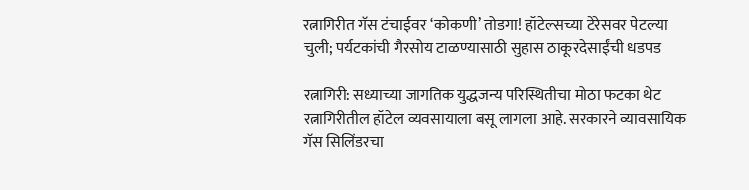रत्नागिरीत गॅस टंचाईवर ‘कोकणी’ तोडगा! हॉटेल्सच्या टेरेसवर पेटल्या चुली; पर्यटकांची गैरसोय टाळण्यासाठी सुहास ठाकूरदेसाईंची धडपड

रत्नागिरी: सध्याच्या जागतिक युद्धजन्य परिस्थितीचा मोठा फटका थेट रत्नागिरीतील हॉटेल व्यवसायाला बसू लागला आहे. सरकारने व्यावसायिक गॅस सिलिंडरचा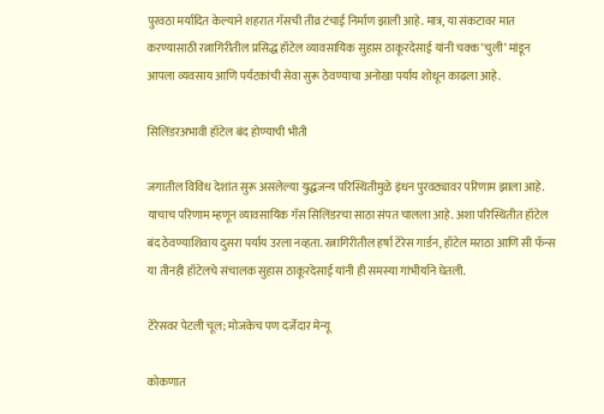पुरवठा मर्यादित केल्याने शहरात गॅसची तीव्र टंचाई निर्माण झाली आहे. मात्र, या संकटावर मात करण्यासाठी रत्नागिरीतील प्रसिद्ध हॉटेल व्यावसायिक सुहास ठाकूरदेसाई यांनी चक्क ‘चुली’ मांडून आपला व्यवसाय आणि पर्यटकांची सेवा सुरू ठेवण्याचा अनोखा पर्याय शोधून काढला आहे.

सिलिंडरअभावी हॉटेल बंद होण्याची भीती

जगातील विविध देशांत सुरू असलेल्या युद्धजन्य परिस्थितीमुळे इंधन पुरवठ्यावर परिणाम झाला आहे. याचाच परिणाम म्हणून व्यावसायिक गॅस सिलिंडरचा साठा संपत चालला आहे. अशा परिस्थितीत हॉटेल बंद ठेवण्याशिवाय दुसरा पर्याय उरला नव्हता. रत्नागिरीतील हर्षा टेरेस गार्डन, हॉटेल मराठा आणि सी फॅन्स या तीनही हॉटेलचे संचालक सुहास ठाकूरदेसाई यांनी ही समस्या गांभीर्याने घेतली.

टेरेसवर पेटली चूल; मोजकेच पण दर्जेदार मेन्यू

कोकणात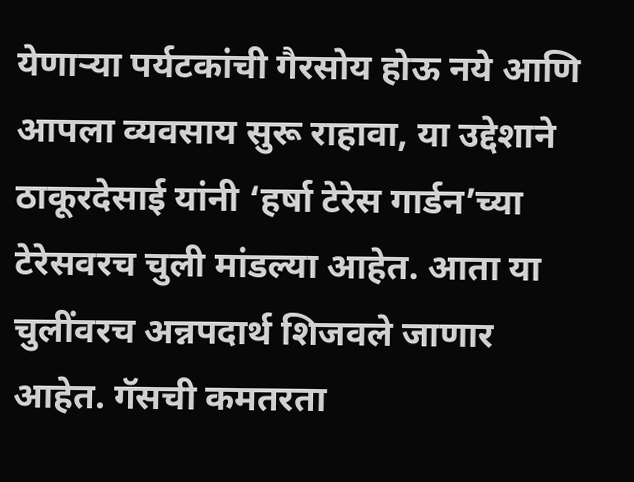येणाऱ्या पर्यटकांची गैरसोय होऊ नये आणि आपला व्यवसाय सुरू राहावा, या उद्देशाने ठाकूरदेसाई यांनी ‘हर्षा टेरेस गार्डन’च्या टेरेसवरच चुली मांडल्या आहेत. आता या चुलींवरच अन्नपदार्थ शिजवले जाणार आहेत. गॅसची कमतरता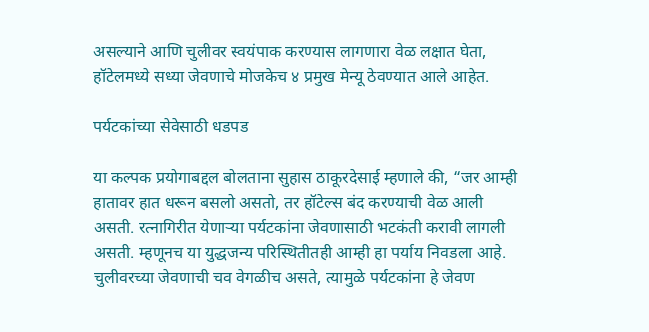असल्याने आणि चुलीवर स्वयंपाक करण्यास लागणारा वेळ लक्षात घेता, हॉटेलमध्ये सध्या जेवणाचे मोजकेच ४ प्रमुख मेन्यू ठेवण्यात आले आहेत.

पर्यटकांच्या सेवेसाठी धडपड

या कल्पक प्रयोगाबद्दल बोलताना सुहास ठाकूरदेसाई म्हणाले की, “जर आम्ही हातावर हात धरून बसलो असतो, तर हॉटेल्स बंद करण्याची वेळ आली असती. रत्नागिरीत येणाऱ्या पर्यटकांना जेवणासाठी भटकंती करावी लागली असती. म्हणूनच या युद्धजन्य परिस्थितीतही आम्ही हा पर्याय निवडला आहे. चुलीवरच्या जेवणाची चव वेगळीच असते, त्यामुळे पर्यटकांना हे जेवण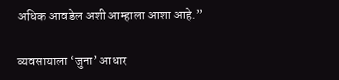अधिक आवडेल अशी आम्हाला आशा आहे.”

व्यवसायाला ‘जुना’ आधार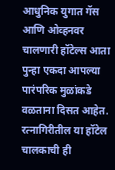आधुनिक युगात गॅस आणि ओव्हनवर चालणारी हॉटेल्स आता पुन्हा एकदा आपल्या पारंपरिक मुळांकडे वळताना दिसत आहेत. रत्नागिरीतील या हॉटेल चालकाची ही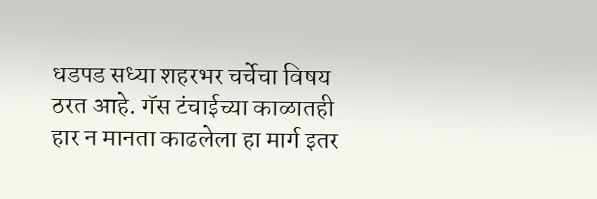धडपड सध्या शहरभर चर्चेचा विषय ठरत आहे. गॅस टंचाईच्या काळातही हार न मानता काढलेला हा मार्ग इतर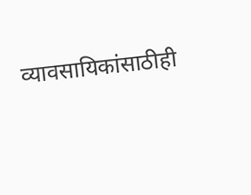व्यावसायिकांसाठीही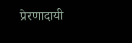प्रेरणादायी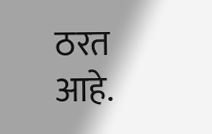ठरत आहे.